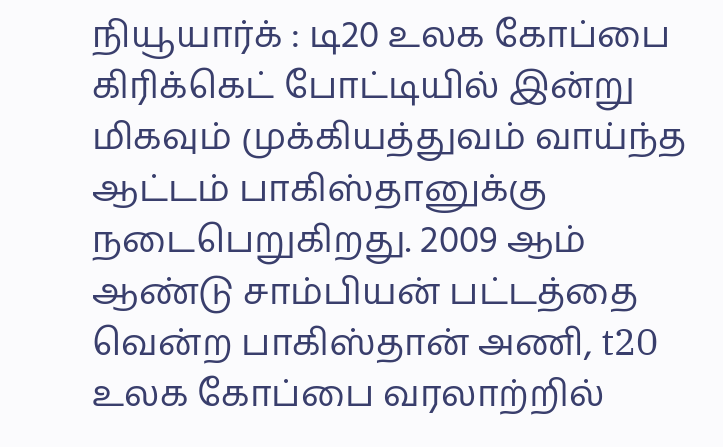நியூயார்க் : டி20 உலக கோப்பை கிரிக்கெட் போட்டியில் இன்று மிகவும் முக்கியத்துவம் வாய்ந்த ஆட்டம் பாகிஸ்தானுக்கு நடைபெறுகிறது. 2009 ஆம் ஆண்டு சாம்பியன் பட்டத்தை வென்ற பாகிஸ்தான் அணி, t20 உலக கோப்பை வரலாற்றில்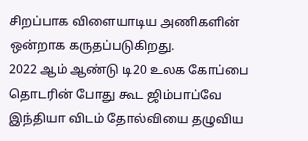சிறப்பாக விளையாடிய அணிகளின் ஒன்றாக கருதப்படுகிறது.
2022 ஆம் ஆண்டு டி20 உலக கோப்பை தொடரின் போது கூட ஜிம்பாப்வே இந்தியா விடம் தோல்வியை தழுவிய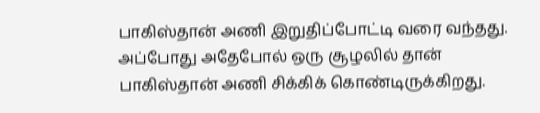பாகிஸ்தான் அணி இறுதிப்போட்டி வரை வந்தது. அப்போது அதேபோல் ஒரு சூழலில் தான் பாகிஸ்தான் அணி சிக்கிக் கொண்டிருக்கிறது.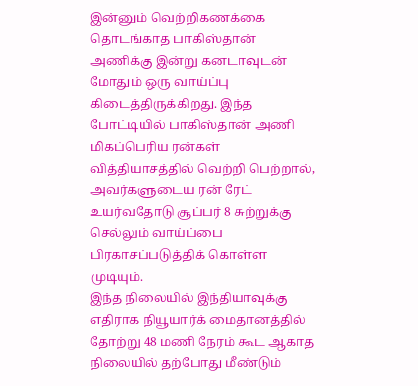இன்னும் வெற்றிகணக்கை தொடங்காத பாகிஸ்தான் அணிக்கு இன்று கனடாவுடன் மோதும் ஒரு வாய்ப்பு கிடைத்திருக்கிறது. இந்த போட்டியில் பாகிஸ்தான் அணி மிகப்பெரிய ரன்கள் வித்தியாசத்தில் வெற்றி பெற்றால், அவர்களுடைய ரன் ரேட் உயர்வதோடு சூப்பர் 8 சுற்றுக்கு செல்லும் வாய்ப்பை பிரகாசப்படுத்திக் கொள்ள முடியும்.
இந்த நிலையில் இந்தியாவுக்கு எதிராக நியூயார்க் மைதானத்தில் தோற்று 48 மணி நேரம் கூட ஆகாத நிலையில் தற்போது மீண்டும்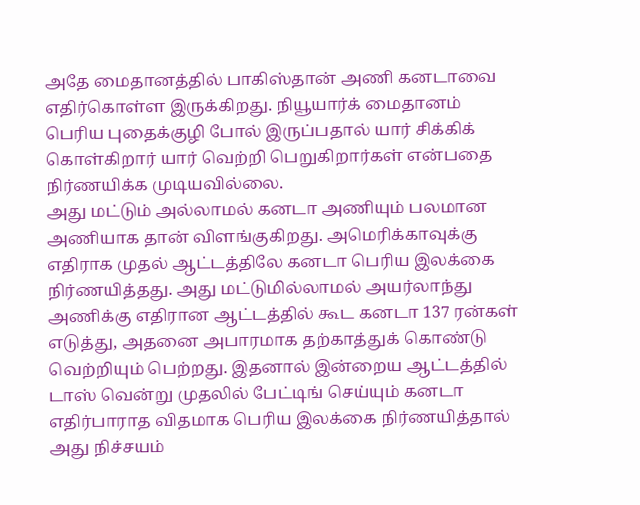அதே மைதானத்தில் பாகிஸ்தான் அணி கனடாவை எதிர்கொள்ள இருக்கிறது. நியூயார்க் மைதானம் பெரிய புதைக்குழி போல் இருப்பதால் யார் சிக்கிக் கொள்கிறார் யார் வெற்றி பெறுகிறார்கள் என்பதை நிர்ணயிக்க முடியவில்லை.
அது மட்டும் அல்லாமல் கனடா அணியும் பலமான அணியாக தான் விளங்குகிறது. அமெரிக்காவுக்கு எதிராக முதல் ஆட்டத்திலே கனடா பெரிய இலக்கை நிர்ணயித்தது. அது மட்டுமில்லாமல் அயர்லாந்து அணிக்கு எதிரான ஆட்டத்தில் கூட கனடா 137 ரன்கள் எடுத்து, அதனை அபாரமாக தற்காத்துக் கொண்டு வெற்றியும் பெற்றது. இதனால் இன்றைய ஆட்டத்தில் டாஸ் வென்று முதலில் பேட்டிங் செய்யும் கனடா எதிர்பாராத விதமாக பெரிய இலக்கை நிர்ணயித்தால் அது நிச்சயம்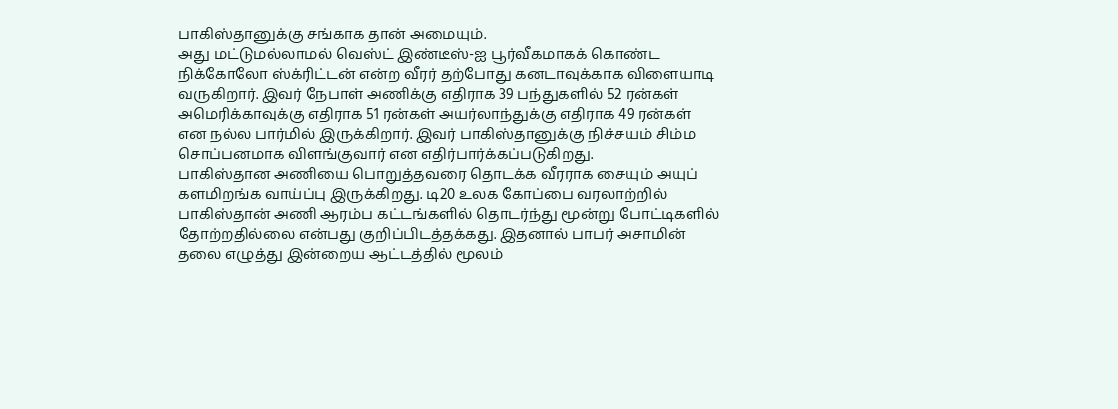பாகிஸ்தானுக்கு சங்காக தான் அமையும்.
அது மட்டுமல்லாமல் வெஸ்ட் இண்டீஸ்-ஐ பூர்வீகமாகக் கொண்ட நிக்கோலோ ஸ்க்ரிட்டன் என்ற வீரர் தற்போது கனடாவுக்காக விளையாடி வருகிறார். இவர் நேபாள் அணிக்கு எதிராக 39 பந்துகளில் 52 ரன்கள் அமெரிக்காவுக்கு எதிராக 51 ரன்கள் அயர்லாந்துக்கு எதிராக 49 ரன்கள் என நல்ல பார்மில் இருக்கிறார். இவர் பாகிஸ்தானுக்கு நிச்சயம் சிம்ம சொப்பனமாக விளங்குவார் என எதிர்பார்க்கப்படுகிறது.
பாகிஸ்தான அணியை பொறுத்தவரை தொடக்க வீரராக சையும் அயுப் களமிறங்க வாய்ப்பு இருக்கிறது. டி20 உலக கோப்பை வரலாற்றில் பாகிஸ்தான் அணி ஆரம்ப கட்டங்களில் தொடர்ந்து மூன்று போட்டிகளில் தோற்றதில்லை என்பது குறிப்பிடத்தக்கது. இதனால் பாபர் அசாமின் தலை எழுத்து இன்றைய ஆட்டத்தில் மூலம்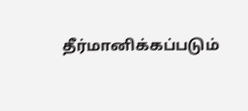தீர்மானிக்கப்படும்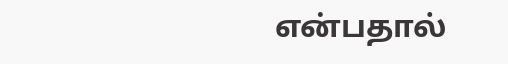என்பதால்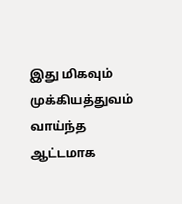இது மிகவும் முக்கியத்துவம் வாய்ந்த ஆட்டமாக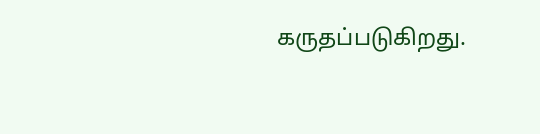கருதப்படுகிறது.